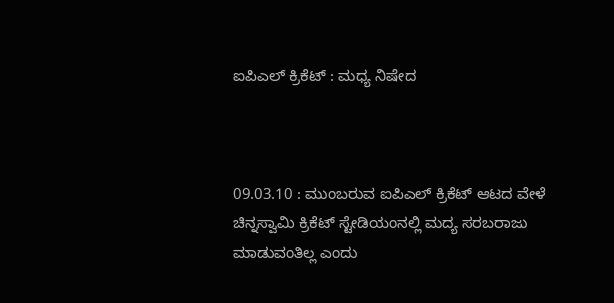ಐಪಿಎಲ್ ಕ್ರಿಕೆಟ್ : ಮಧ್ಯ ನಿಷೇದ



09.03.10 : ಮುಂಬರುವ ಐಪಿಎಲ್ ಕ್ರಿಕೆಟ್ ಆಟದ ವೇಳೆ ಚಿನ್ನಸ್ವಾಮಿ ಕ್ರಿಕೆಟ್ ಸ್ಟೇಡಿಯಂನಲ್ಲಿ ಮದ್ಯ ಸರಬರಾಜು ಮಾಡುವಂತಿಲ್ಲ ಎಂದು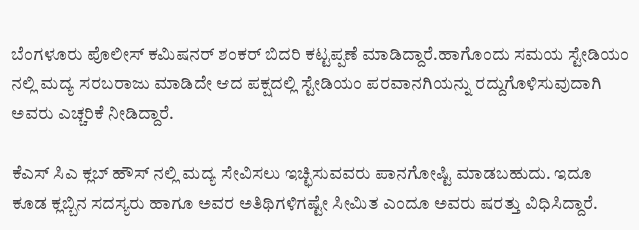ಬೆಂಗಳೂರು ಪೊಲೀಸ್ ಕಮಿಷನರ್ ಶಂಕರ್ ಬಿದರಿ ಕಟ್ಟಪ್ಪಣೆ ಮಾಡಿದ್ದಾರೆ.ಹಾಗೊಂದು ಸಮಯ ಸ್ಟೇಡಿಯಂ ನಲ್ಲಿ ಮದ್ಯ ಸರಬರಾಜು ಮಾಡಿದೇ ಆದ ಪಕ್ಷದಲ್ಲಿ ಸ್ಟೇಡಿಯಂ ಪರವಾನಗಿಯನ್ನು ರದ್ದುಗೊಳಿಸುವುದಾಗಿ ಅವರು ಎಚ್ಚರಿಕೆ ನೀಡಿದ್ದಾರೆ.

ಕೆಎಸ್ ಸಿಎ ಕ್ಲಬ್ ಹೌಸ್ ನಲ್ಲಿ ಮದ್ಯ ಸೇವಿಸಲು ಇಚ್ಛಿಸುವವರು ಪಾನಗೋಷ್ಟಿ ಮಾಡಬಹುದು. ಇದೂ ಕೂಡ ಕ್ಲಬ್ಬಿನ ಸದಸ್ಯರು ಹಾಗೂ ಅವರ ಅತಿಥಿಗಳಿಗಷ್ಟೇ ಸೀಮಿತ ಎಂದೂ ಅವರು ಷರತ್ತು ವಿಧಿಸಿದ್ದಾರೆ.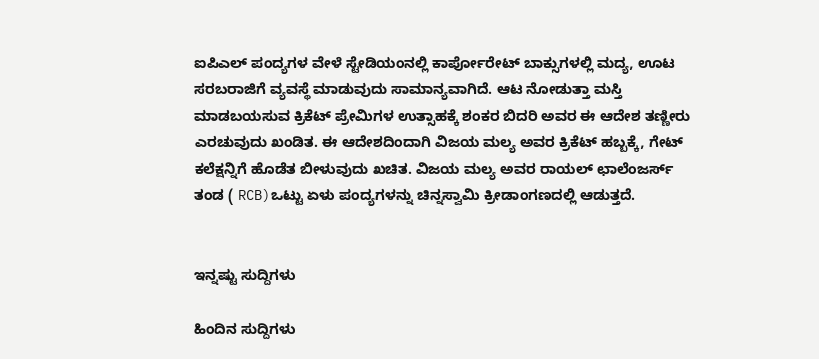ಐಪಿಎಲ್ ಪಂದ್ಯಗಳ ವೇಳೆ ಸ್ಟೇಡಿಯಂನಲ್ಲಿ ಕಾರ್ಪೋರೇಟ್ ಬಾಕ್ಸುಗಳಲ್ಲಿ ಮದ್ಯ, ಊಟ ಸರಬರಾಜಿಗೆ ವ್ಯವಸ್ಥೆ ಮಾಡುವುದು ಸಾಮಾನ್ಯವಾಗಿದೆ. ಆಟ ನೋಡುತ್ತಾ ಮಸ್ತಿ ಮಾಡಬಯಸುವ ಕ್ರಿಕೆಟ್ ಪ್ರೇಮಿಗಳ ಉತ್ಸಾಹಕ್ಕೆ ಶಂಕರ ಬಿದರಿ ಅವರ ಈ ಆದೇಶ ತಣ್ಣೀರು ಎರಚುವುದು ಖಂಡಿತ. ಈ ಆದೇಶದಿಂದಾಗಿ ವಿಜಯ ಮಲ್ಯ ಅವರ ಕ್ರಿಕೆಟ್ ಹಬ್ಬಕ್ಕೆ, ಗೇಟ್ ಕಲೆಕ್ಷನ್ನಿಗೆ ಹೊಡೆತ ಬೀಳುವುದು ಖಚಿತ. ವಿಜಯ ಮಲ್ಯ ಅವರ ರಾಯಲ್ ಛಾಲೆಂಜರ್ಸ್ ತಂಡ ( RCB)ಒಟ್ಟು ಏಳು ಪಂದ್ಯಗಳನ್ನು ಚಿನ್ನಸ್ವಾಮಿ ಕ್ರೀಡಾಂಗಣದಲ್ಲಿ ಆಡುತ್ತದೆ.


ಇನ್ನಷ್ಟು ಸುದ್ದಿಗಳು

ಹಿಂದಿನ ಸುದ್ದಿಗಳು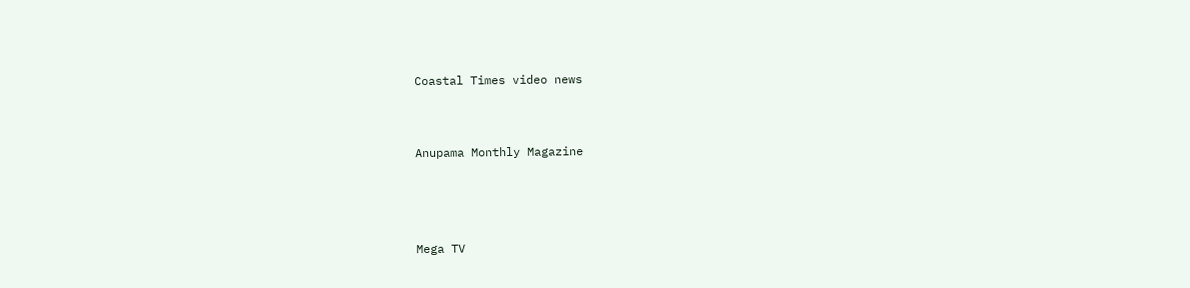Coastal Times video news


Anupama Monthly Magazine



Mega TV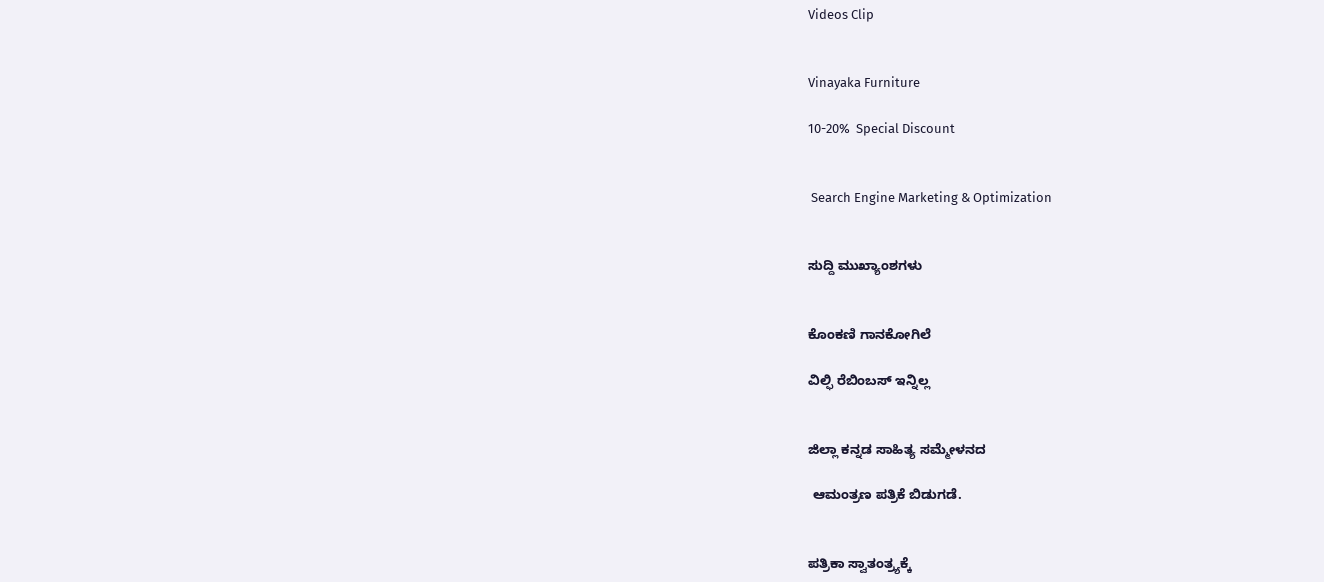Videos Clip


Vinayaka Furniture

10-20%  Special Discount


 Search Engine Marketing & Optimization


ಸುದ್ದಿ ಮುಖ್ಯಾಂಶಗಳು


ಕೊಂಕಣಿ ಗಾನಕೋಗಿಲೆ

ವಿಲ್ಫಿ ರೆಬಿಂಬಸ್ ಇನ್ನಿಲ್ಲ


ಜಿಲ್ಲಾ ಕನ್ನಡ ಸಾಹಿತ್ಯ ಸಮ್ಮೇಳನದ

 ಆಮಂತ್ರಣ ಪತ್ರಿಕೆ ಬಿಡುಗಡೆ.


ಪತ್ರಿಕಾ ಸ್ವಾತಂತ್ರ್ಯಕ್ಕೆ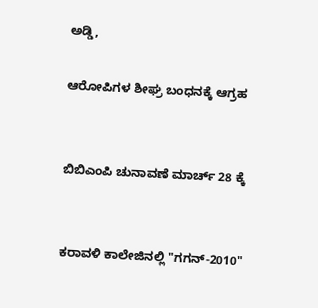ಅಡ್ಡಿ,

ಆರೋಪಿಗಳ ಶೀಘ್ರ ಬಂಧನಕ್ಕೆ ಆಗ್ರಹ


ಬಿಬಿಎಂಪಿ ಚುನಾವಣೆ ಮಾರ್ಚ್ 28 ಕ್ಕೆ


ಕರಾವಳಿ ಕಾಲೇಜಿನಲ್ಲಿ "ಗಗನ್-2010"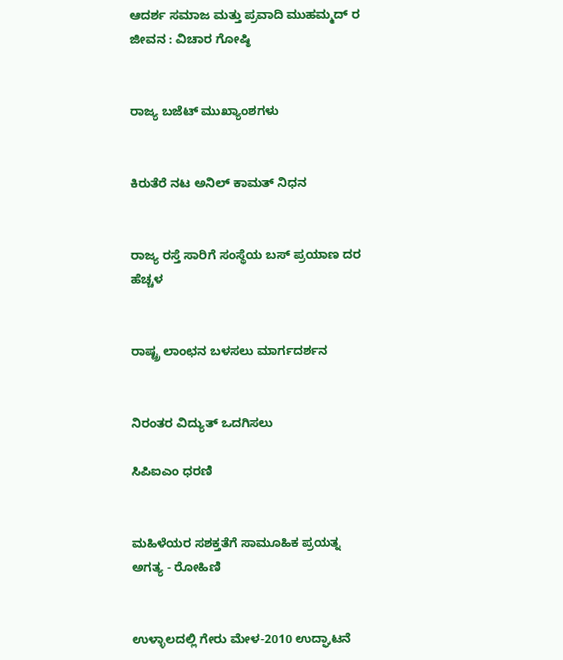ಆದರ್ಶ ಸಮಾಜ ಮತ್ತು ಪ್ರವಾದಿ ಮುಹಮ್ಮದ್ ರ ಜೀವನ : ವಿಚಾರ ಗೋಷ್ಠಿ


ರಾಜ್ಯ ಬಜೆಟ್ ಮುಖ್ಯಾಂಶಗಳು


ಕಿರುತೆರೆ ನಟ ಅನಿಲ್ ಕಾಮತ್ ನಿಧನ


ರಾಜ್ಯ ರಸ್ತೆ ಸಾರಿಗೆ ಸಂಸ್ಥೆಯ ಬಸ್ ಪ್ರಯಾಣ ದರ ಹೆಚ್ಚಳ


ರಾಷ್ಟ್ರ ಲಾಂಛನ ಬಳಸಲು ಮಾರ್ಗದರ್ಶನ


ನಿರಂತರ ವಿದ್ಯುತ್ ಒದಗಿಸಲು

ಸಿಪಿಐಎಂ ಧರಣಿ


ಮಹಿಳೆಯರ ಸಶಕ್ತತೆಗೆ ಸಾಮೂಹಿಕ ಪ್ರಯತ್ನ ಅಗತ್ಯ - ರೋಹಿಣಿ


ಉಳ್ಳಾಲದಲ್ಲಿ ಗೇರು ಮೇಳ-2010 ಉದ್ಘಾಟನೆ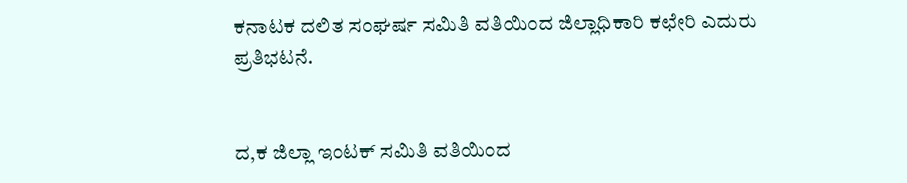ಕನಾಟಕ ದಲಿತ ಸಂಘರ್ಷ ಸಮಿತಿ ವತಿಯಿಂದ ಜಿಲ್ಲಾಧಿಕಾರಿ ಕಛೇರಿ ಎದುರು ಪ್ರತಿಭಟನೆ.


ದ,ಕ ಜಿಲ್ಲಾ ಇಂಟಕ್ ಸಮಿತಿ ವತಿಯಿಂದ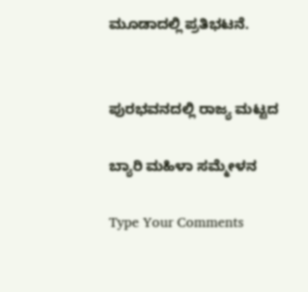ಮೂಡಾದಲ್ಲಿ ಪ್ರತಿಭಟನೆ.


ಪುರಭವನದಲ್ಲಿ ರಾಜ್ಯ ಮಟ್ಟದ

ಬ್ಯಾರಿ ಮಹಿಳಾ ಸಮ್ಮೇಳನ

Type Your Comments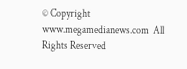© Copyright www.megamedianews.com  All Rights Reserved